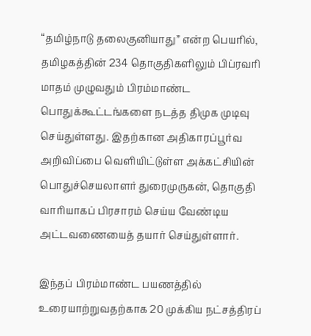“தமிழ்நாடு தலைகுனியாது” என்ற பெயரில், தமிழகத்தின் 234 தொகுதிகளிலும் பிப்ரவரி மாதம் முழுவதும் பிரம்மாண்ட பொதுக்கூட்டங்களை நடத்த திமுக முடிவு செய்துள்ளது. இதற்கான அதிகாரப்பூர்வ அறிவிப்பை வெளியிட்டுள்ள அக்கட்சியின் பொதுச்செயலாளர் துரைமுருகன், தொகுதி வாரியாகப் பிரசாரம் செய்ய வேண்டிய அட்டவணையைத் தயார் செய்துள்ளார்.

இந்தப் பிரம்மாண்ட பயணத்தில் உரையாற்றுவதற்காக 20 முக்கிய நட்சத்திரப்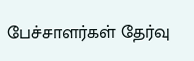பேச்சாளர்கள் தேர்வு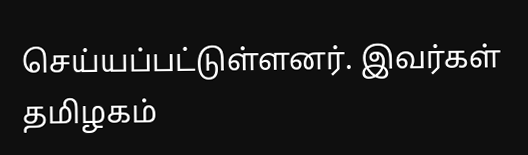செய்யப்பட்டுள்ளனர். இவர்கள் தமிழகம்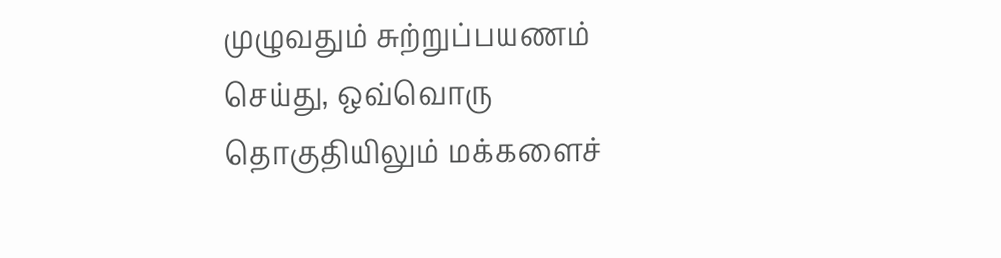முழுவதும் சுற்றுப்பயணம் செய்து, ஒவ்வொரு தொகுதியிலும் மக்களைச்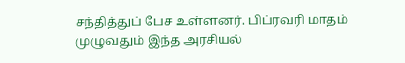சந்தித்துப் பேச உள்ளனர். பிப்ரவரி மாதம் முழுவதும் இந்த அரசியல்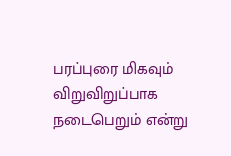பரப்புரை மிகவும் விறுவிறுப்பாக நடைபெறும் என்று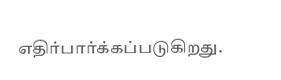எதிர்பார்க்கப்படுகிறது.